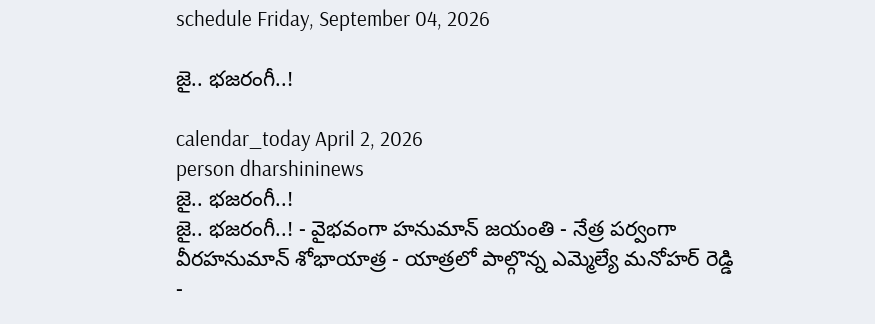schedule Friday, September 04, 2026

జై.. భజరంగీ..!

calendar_today April 2, 2026
person dharshininews
జై.. భజరంగీ..!
జై.. భజరంగీ..! - వైభవంగా హనుమాన్ జయంతి - నేత్ర పర్వంగా వీరహనుమాన్‌ శోభాయాత్ర - యాత్రలో పాల్గొన్న ఎమ్మెల్యే మనోహర్‌ రెడ్డి -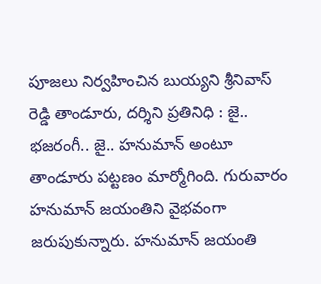పూజలు నిర్వహించిన బుయ్యని శ్రీనివాస్ రెడ్డి తాండూరు, దర్శిని ప్రతినిధి : జై.. భజరంగీ.. జై.. హనుమాన్ అంటూ తాండూరు పట్టణం మార్మోగింది. గురువారం హనుమాన్ జయంతిని వైభవంగా జరుపుకున్నారు. హనుమాన్ జయంతి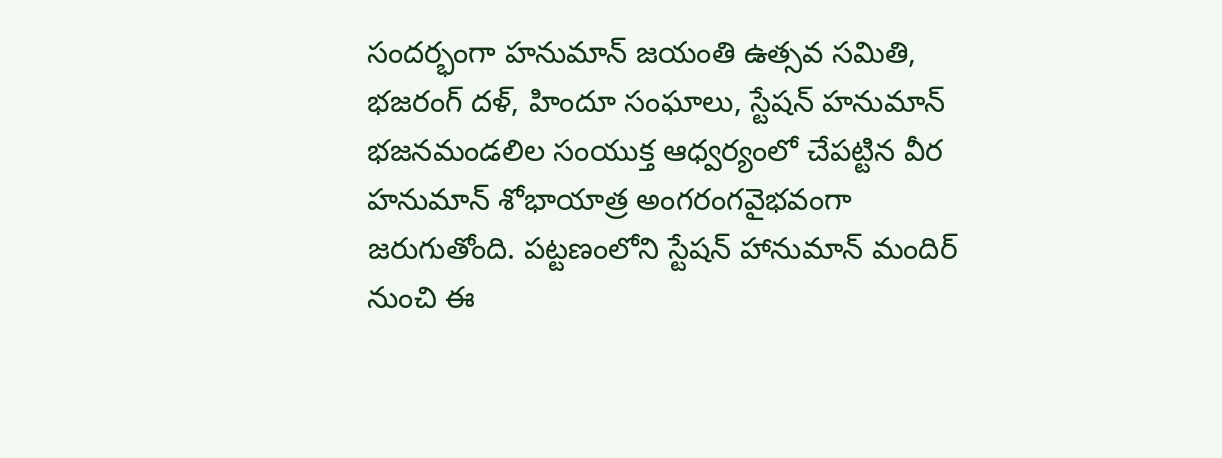సందర్భంగా హనుమాన్ జయంతి ఉత్సవ సమితి, భజరంగ్‌ దళ్‌, హిందూ సంఘాలు, స్టేషన్ హనుమాన్ భజనమండలిల సంయుక్త ఆధ్వర్యంలో చేపట్టిన వీర హనుమాన్ శోభాయాత్ర అంగరంగవైభవంగా జరుగుతోంది. పట్టణంలోని స్టేషన్ హానుమాన్ మందిర్ నుంచి ఈ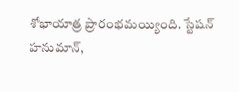శోభాయాత్ర ప్రారంభమయ్యింది. స్టేషన్ హనుమాన్,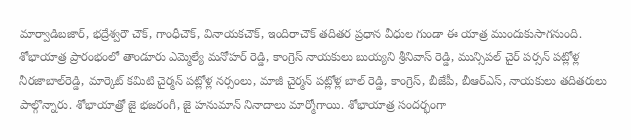మార్వాడిబజార్, భద్రేశ్వరౌ చౌక్, గాంధీచౌక్, వినాయకచౌక్, ఇందిరాచౌక్ తదితర ప్రధాన వీధుల గుండా ఈ యాత్ర ముందుకుసాగనుంది. శోభాయాత్ర ప్రారంభంలో తాండూరు ఎమ్మెల్యే మనోహర్ రెడ్డి, కాంగ్రెస్ నాయకులు బుయ్యని శ్రీనివాస్ రెడ్డి, మున్సిపల్‌ చైర్ పర్సన్ పట్లోళ్ల నీరజాబాల్‌రెడ్డి, మార్కెట్ కమిటి చైర్మన్ పట్లోళ్ల నర్సంలు, మాజీ చైర్మన్ పట్లోళ్ల బాల్‌ రెడ్డి, కాంగ్రెస్, బీజేపీ, బీఆర్ఎస్, నాయకులు తదితరులు పాల్గొన్నారు. శోభాయాత్రో జై భజరంగీ, జై హనుమాన్ నినాదాలు మార్మోగాయి. శోభాయాత్ర సందర్భంగా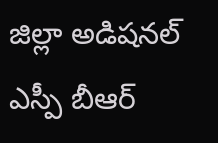జిల్లా అడిషనల్‌ ఎస్పీ బీఆర్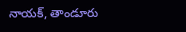నాయక్‌, తాండూరు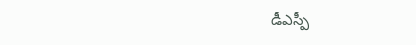డీఎస్పీ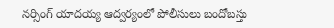నర్సింగ్‌ యాదయ్య ఆద్వర్యంలో పోలీసులు బందోబస్తు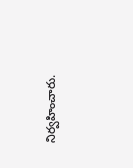నిర్వహించారు.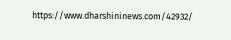https://www.dharshininews.com/42932/